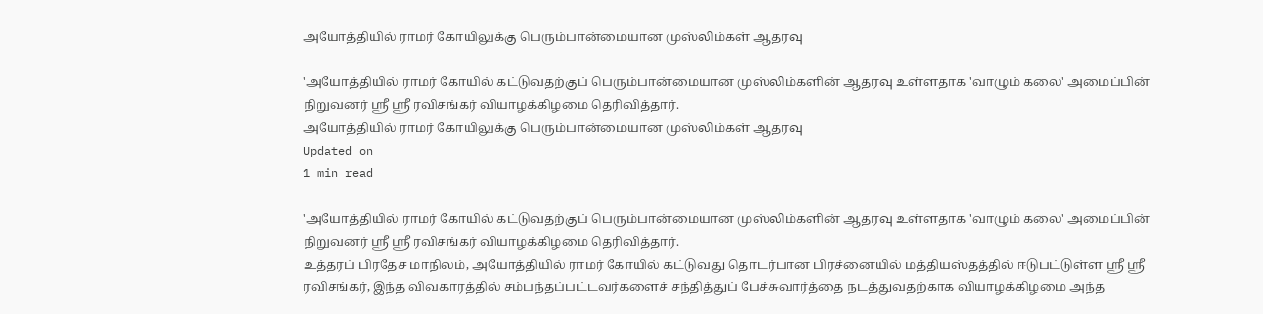அயோத்தியில் ராமர் கோயிலுக்கு பெரும்பான்மையான முஸ்லிம்கள் ஆதரவு

'அயோத்தியில் ராமர் கோயில் கட்டுவதற்குப் பெரும்பான்மையான முஸ்லிம்களின் ஆதரவு உள்ளதாக 'வாழும் கலை' அமைப்பின் நிறுவனர் ஸ்ரீ ஸ்ரீ ரவிசங்கர் வியாழக்கிழமை தெரிவித்தார்.
அயோத்தியில் ராமர் கோயிலுக்கு பெரும்பான்மையான முஸ்லிம்கள் ஆதரவு
Updated on
1 min read

'அயோத்தியில் ராமர் கோயில் கட்டுவதற்குப் பெரும்பான்மையான முஸ்லிம்களின் ஆதரவு உள்ளதாக 'வாழும் கலை' அமைப்பின் நிறுவனர் ஸ்ரீ ஸ்ரீ ரவிசங்கர் வியாழக்கிழமை தெரிவித்தார்.
உத்தரப் பிரதேச மாநிலம், அயோத்தியில் ராமர் கோயில் கட்டுவது தொடர்பான பிரச்னையில் மத்தியஸ்தத்தில் ஈடுபட்டுள்ள ஸ்ரீ ஸ்ரீ ரவிசங்கர், இந்த விவகாரத்தில் சம்பந்தப்பட்டவர்களைச் சந்தித்துப் பேச்சுவார்த்தை நடத்துவதற்காக வியாழக்கிழமை அந்த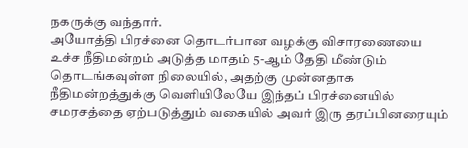நகருக்கு வந்தார்.
அயோத்தி பிரச்னை தொடர்பான வழக்கு விசாரணையை உச்ச நீதிமன்றம் அடுத்த மாதம் 5-ஆம் தேதி மீண்டும் தொடங்கவுள்ள நிலையில், அதற்கு முன்னதாக நீதிமன்றத்துக்கு வெளியிலேயே இந்தப் பிரச்னையில் சமரசத்தை ஏற்படுத்தும் வகையில் அவர் இரு தரப்பினரையும்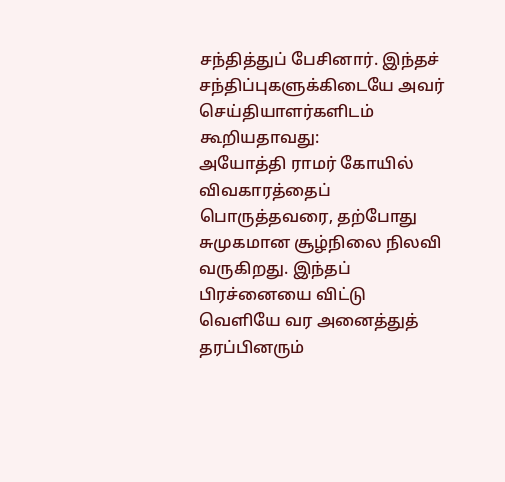சந்தித்துப் பேசினார். இந்தச் சந்திப்புகளுக்கிடையே அவர் செய்தியாளர்களிடம் கூறியதாவது:
அயோத்தி ராமர் கோயில் விவகாரத்தைப் பொருத்தவரை, தற்போது சுமுகமான சூழ்நிலை நிலவி வருகிறது. இந்தப் பிரச்னையை விட்டு வெளியே வர அனைத்துத் தரப்பினரும்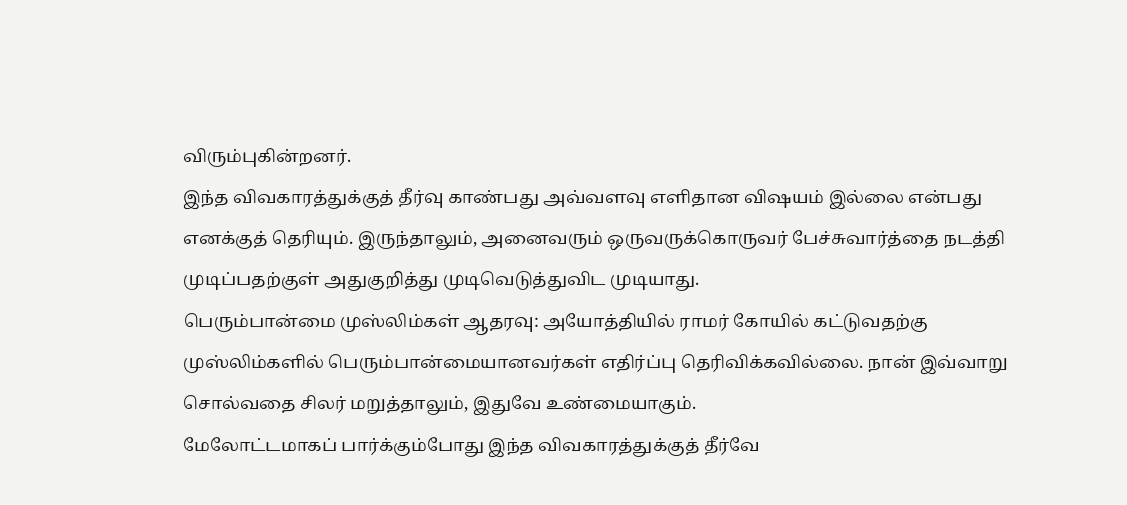விரும்புகின்றனர்.
இந்த விவகாரத்துக்குத் தீர்வு காண்பது அவ்வளவு எளிதான விஷயம் இல்லை என்பது எனக்குத் தெரியும். இருந்தாலும், அனைவரும் ஒருவருக்கொருவர் பேச்சுவார்த்தை நடத்தி முடிப்பதற்குள் அதுகுறித்து முடிவெடுத்துவிட முடியாது.
பெரும்பான்மை முஸ்லிம்கள் ஆதரவு: அயோத்தியில் ராமர் கோயில் கட்டுவதற்கு முஸ்லிம்களில் பெரும்பான்மையானவர்கள் எதிர்ப்பு தெரிவிக்கவில்லை. நான் இவ்வாறு சொல்வதை சிலர் மறுத்தாலும், இதுவே உண்மையாகும்.
மேலோட்டமாகப் பார்க்கும்போது இந்த விவகாரத்துக்குத் தீர்வே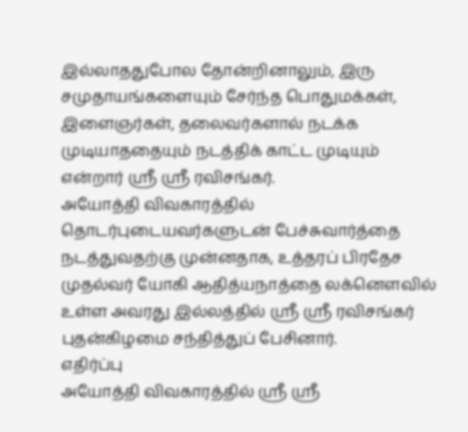இல்லாததுபோல தோன்றினாலும், இரு சமுதாயங்களையும் சேர்ந்த பொதுமக்கள், இளைஞர்கள், தலைவர்களால் நடக்க முடியாததையும் நடத்திக் காட்ட முடியும் என்றார் ஸ்ரீ ஸ்ரீ ரவிசங்கர்.
அயோத்தி விவகாரத்தில் தொடர்புடையவர்களுடன் பேச்சுவார்த்தை நடத்துவதற்கு முன்னதாக, உத்தரப் பிரதேச முதல்வர் யோகி ஆதித்யநாத்தை லக்னெளவில் உள்ள அவரது இல்லத்தில் ஸ்ரீ ஸ்ரீ ரவிசங்கர் புதன்கிழமை சந்தித்துப் பேசினார்.
எதிர்ப்பு
அயோத்தி விவகாரத்தில் ஸ்ரீ ஸ்ரீ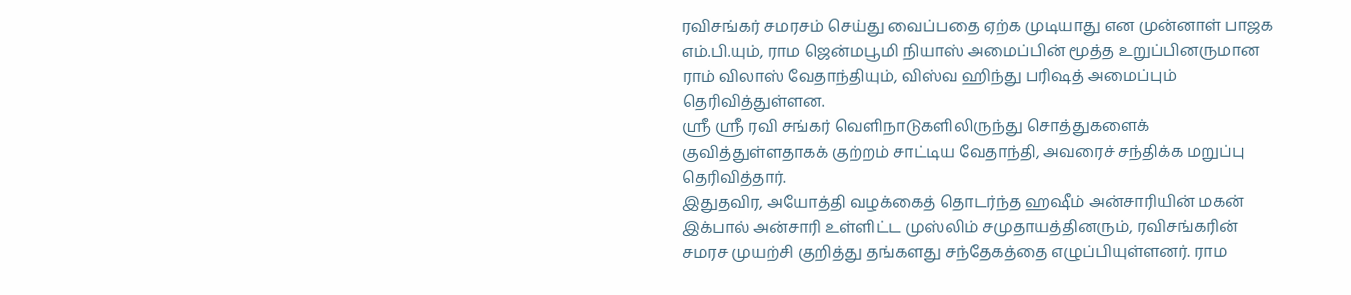ரவிசங்கர் சமரசம் செய்து வைப்பதை ஏற்க முடியாது என முன்னாள் பாஜக எம்.பி.யும், ராம ஜென்மபூமி நியாஸ் அமைப்பின் மூத்த உறுப்பினருமான ராம் விலாஸ் வேதாந்தியும், விஸ்வ ஹிந்து பரிஷத் அமைப்பும் தெரிவித்துள்ளன.
ஸ்ரீ ஸ்ரீ ரவி சங்கர் வெளிநாடுகளிலிருந்து சொத்துகளைக் குவித்துள்ளதாகக் குற்றம் சாட்டிய வேதாந்தி, அவரைச் சந்திக்க மறுப்பு தெரிவித்தார்.
இதுதவிர, அயோத்தி வழக்கைத் தொடர்ந்த ஹஷீம் அன்சாரியின் மகன் இக்பால் அன்சாரி உள்ளிட்ட முஸ்லிம் சமுதாயத்தினரும், ரவிசங்கரின் சமரச முயற்சி குறித்து தங்களது சந்தேகத்தை எழுப்பியுள்ளனர். ராம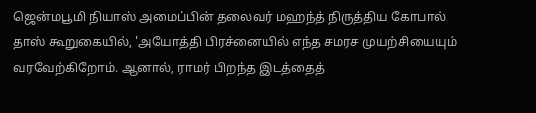ஜென்மபூமி நியாஸ் அமைப்பின் தலைவர் மஹந்த் நிருத்திய கோபால் தாஸ் கூறுகையில், 'அயோத்தி பிரச்னையில் எந்த சமரச முயற்சியையும் வரவேற்கிறோம். ஆனால், ராமர் பிறந்த இடத்தைத்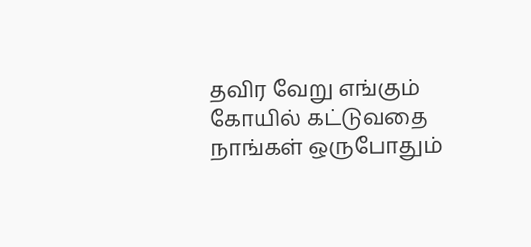தவிர வேறு எங்கும் கோயில் கட்டுவதை நாங்கள் ஒருபோதும்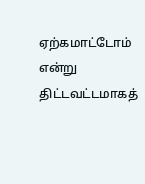ஏற்கமாட்டோம் என்று திட்டவட்டமாகத்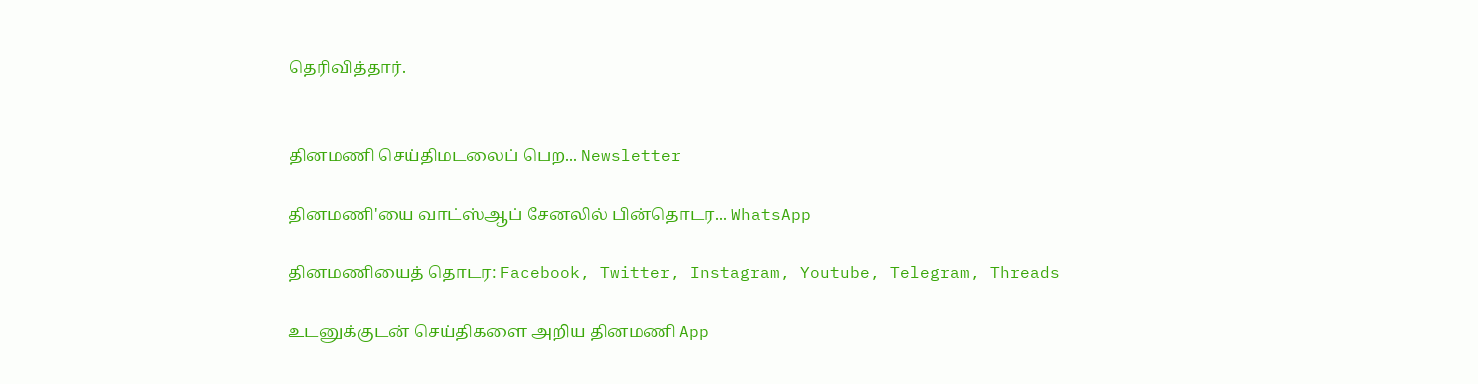தெரிவித்தார்.


தினமணி செய்திமடலைப் பெற... Newsletter

தினமணி'யை வாட்ஸ்ஆப் சேனலில் பின்தொடர... WhatsApp

தினமணியைத் தொடர: Facebook, Twitter, Instagram, Youtube, Telegram, Threads

உடனுக்குடன் செய்திகளை அறிய தினமணி App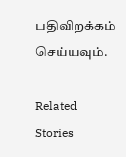பதிவிறக்கம் செய்யவும்.

Related Stories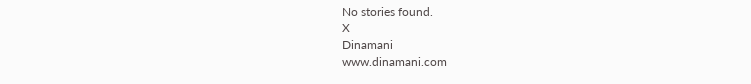No stories found.
X
Dinamani
www.dinamani.com